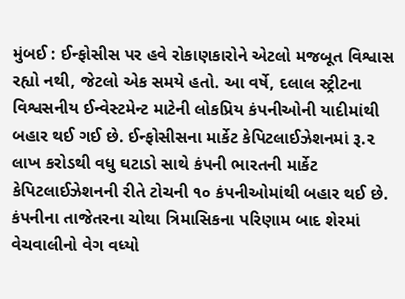મુંબઈ : ઈન્ફોસીસ પર હવે રોકાણકારોને એટલો મજબૂત વિશ્વાસ રહ્યો નથી, જેટલો એક સમયે હતો. આ વર્ષે, દલાલ સ્ટ્રીટના વિશ્વસનીય ઈન્વેસ્ટમેન્ટ માટેની લોકપ્રિય કંપનીઓની યાદીમાંથી બહાર થઈ ગઈ છે. ઈન્ફોસીસના માર્કેટ કેપિટલાઈઝેશનમાં રૂ.૨ લાખ કરોડથી વધુ ઘટાડો સાથે કંપની ભારતની માર્કેટ કેપિટલાઈઝેશનની રીતે ટોચની ૧૦ કંપનીઓમાંથી બહાર થઈ છે.
કંપનીના તાજેતરના ચોથા ત્રિમાસિકના પરિણામ બાદ શેરમાં વેચવાલીનો વેગ વધ્યો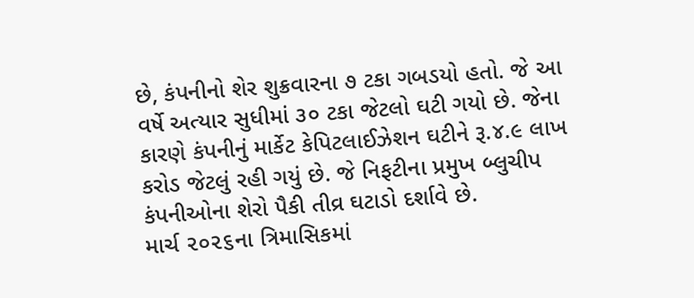છે, કંપનીનો શેર શુક્રવારના ૭ ટકા ગબડયો હતો. જે આ વર્ષે અત્યાર સુધીમાં ૩૦ ટકા જેટલો ઘટી ગયો છે. જેના કારણે કંપનીનું માર્કેટ કેપિટલાઈઝેશન ઘટીને રૂ.૪.૯ લાખ કરોડ જેટલું રહી ગયું છે. જે નિફટીના પ્રમુખ બ્લુચીપ કંપનીઓના શેરો પૈકી તીવ્ર ઘટાડો દર્શાવે છે.
માર્ચ ૨૦૨૬ના ત્રિમાસિકમાં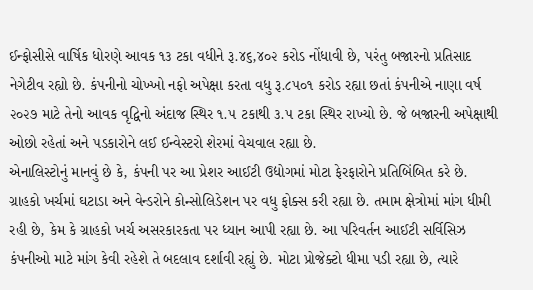ઈન્ફોસીસે વાર્ષિક ધોરણે આવક ૧૩ ટકા વધીને રૂ.૪૬,૪૦૨ કરોડ નોંધાવી છે, પરંતુ બજારનો પ્રતિસાદ નેગેટીવ રહ્યો છે. કંપનીનો ચોખ્ખો નફો અપેક્ષા કરતા વધુ રૂ.૮૫૦૧ કરોડ રહ્યા છતાં કંપનીએ નાણા વર્ષ ૨૦૨૭ માટે તેનો આવક વૃદ્વિનો અંદાજ સ્થિર ૧.૫ ટકાથી ૩.૫ ટકા સ્થિર રાખ્યો છે. જે બજારની અપેક્ષાથી ઓછો રહેતાં અને પડકારોને લઈ ઈન્વેસ્ટરો શેરમાં વેચવાલ રહ્યા છે.
એનાલિસ્ટોનું માનવું છે કે, કંપની પર આ પ્રેશર આઈટી ઉદ્યોગમાં મોટા ફેરફારોને પ્રતિબિંબિત કરે છે. ગ્રાહકો ખર્ચમાં ઘટાડા અને વેન્ડરોને કોન્સોલિડેશન પર વધુ ફોક્સ કરી રહ્યા છે. તમામ ક્ષેત્રોમાં માંગ ધીમી રહી છે, કેમ કે ગ્રાહકો ખર્ચ અસરકારકતા પર ધ્યાન આપી રહ્યા છે. આ પરિવર્તન આઈટી સર્વિસિઝ કંપનીઓ માટે માંગ કેવી રહેશે તે બદલાવ દર્શાવી રહ્યું છે. મોટા પ્રોજેક્ટો ધીમા પડી રહ્યા છે, ત્યારે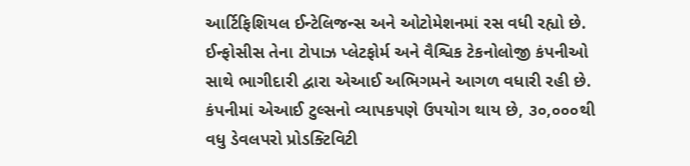આર્ટિફિશિયલ ઈન્ટેલિજન્સ અને ઓટોમેશનમાં રસ વધી રહ્યો છે.
ઈન્ફોસીસ તેના ટોપાઝ પ્લેટફોર્મ અને વૈશ્વિક ટેકનોલોજી કંપનીઓ સાથે ભાગીદારી દ્વારા એઆઈ અભિગમને આગળ વધારી રહી છે. કંપનીમાં એઆઈ ટુલ્સનો વ્યાપકપણે ઉપયોગ થાય છે, ૩૦,૦૦૦થી વધુ ડેવલપરો પ્રોડક્ટિવિટી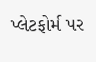પ્લેટફોર્મ પર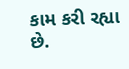કામ કરી રહ્યા છે.